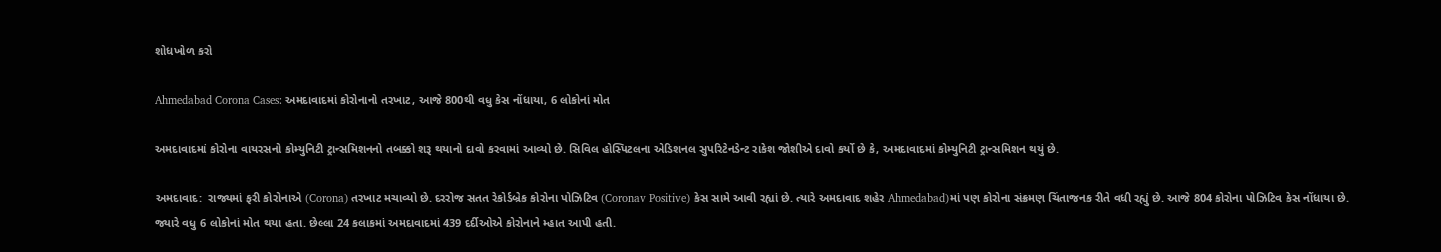શોધખોળ કરો

Ahmedabad Corona Cases: અમદાવાદમાં કોરોનાનો તરખાટ, આજે 800થી વધુ કેસ નોંધાયા, 6 લોકોનાં મોત

અમદાવાદમાં કોરોના વાયરસનો કોમ્યુનિટી ટ્રાન્સમિશનનો તબક્કો શરૂ થયાનો દાવો કરવામાં આવ્યો છે. સિવિલ હોસ્પિટલના એડિશનલ સુપરિટેનડેન્ટ રાકેશ જોશીએ દાવો કર્યો છે કે, અમદાવાદમાં કોમ્યુનિટી ટ્રાન્સમિશન થયું છે.

અમદાવાદ:  રાજ્યમાં ફરી કોરોનાએ (Corona) તરખાટ મચાવ્યો છે. દરરોજ સતત રેકોર્ડબ્રેક કોરોના પોઝિટિવ (Coronav Positive) કેસ સામે આવી રહ્યાં છે. ત્યારે અમદાવાદ શહેર Ahmedabad)માં પણ કોરોના સંક્રમણ ચિંતાજનક રીતે વધી રહ્યું છે. આજે 804 કોરોના પોઝિટિવ કેસ નોંધાયા છે. જ્યારે વધુ 6 લોકોનાં મોત થયા હતા. છેલ્લા 24 કલાકમાં અમદાવાદમાં 439 દર્દીઓએ કોરોનાને મ્હાત આપી હતી.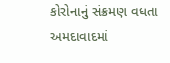કોરોનાનું સંક્રમણ વધતા અમદાવાદમાં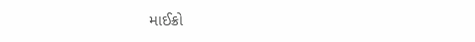માઈક્રો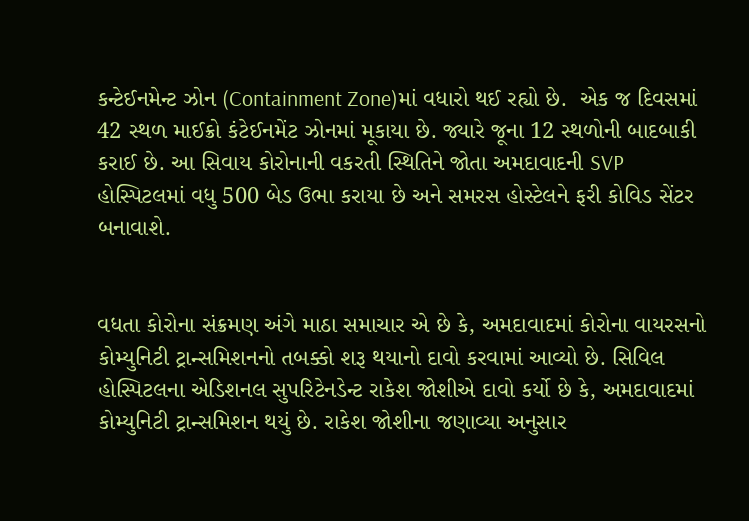કન્ટેઈનમેન્ટ ઝોન (Containment Zone)માં વધારો થઈ રહ્યો છે.  એક જ દિવસમાં 42 સ્થળ માઈક્રો કંટેઈનમેંટ ઝોનમાં મૂકાયા છે. જ્યારે જૂના 12 સ્થળોની બાદબાકી કરાઈ છે. આ સિવાય કોરોનાની વકરતી સ્થિતિને જોતા અમદાવાદની SVP હોસ્પિટલમાં વધુ 500 બેડ ઉભા કરાયા છે અને સમરસ હોસ્ટેલને ફરી કોવિડ સેંટર બનાવાશે.


વધતા કોરોના સંક્રમણ અંગે માઠા સમાચાર એ છે કે, અમદાવાદમાં કોરોના વાયરસનો કોમ્યુનિટી ટ્રાન્સમિશનનો તબક્કો શરૂ થયાનો દાવો કરવામાં આવ્યો છે. સિવિલ હોસ્પિટલના એડિશનલ સુપરિટેનડેન્ટ રાકેશ જોશીએ દાવો કર્યો છે કે, અમદાવાદમાં કોમ્યુનિટી ટ્રાન્સમિશન થયું છે. રાકેશ જોશીના જણાવ્યા અનુસાર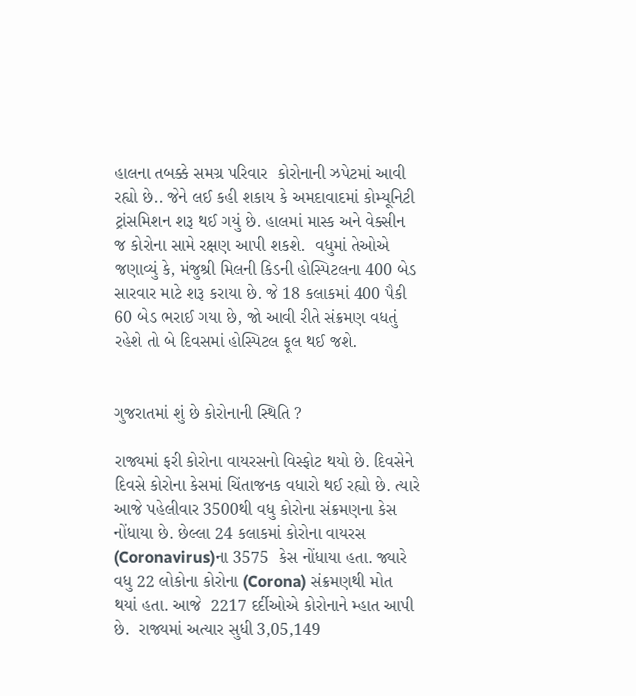હાલના તબક્કે સમગ્ર પરિવાર  કોરોનાની ઝપેટમાં આવી રહ્યો છે.. જેને લઈ કહી શકાય કે અમદાવાદમાં કોમ્યૂનિટી ટ્રાંસમિશન શરૂ થઈ ગયું છે. હાલમાં માસ્ક અને વેક્સીન જ કોરોના સામે રક્ષણ આપી શકશે.  વધુમાં તેઓએ જણાવ્યું કે, મંજુશ્રી મિલની કિડની હોસ્પિટલના 400 બેડ સારવાર માટે શરૂ કરાયા છે. જે 18 કલાકમાં 400 પૈકી 60 બેડ ભરાઈ ગયા છે, જો આવી રીતે સંક્રમણ વધતું રહેશે તો બે દિવસમાં હોસ્પિટલ ફૂલ થઈ જશે.


ગુજરાતમાં શું છે કોરોનાની સ્થિતિ ?

રાજ્યમાં ફરી કોરોના વાયરસનો વિસ્ફોટ થયો છે. દિવસેને દિવસે કોરોના કેસમાં ચિંતાજનક વધારો થઈ રહ્યો છે. ત્યારે આજે પહેલીવાર 3500થી વધુ કોરોના સંક્રમણના કેસ નોંધાયા છે. છેલ્લા 24 કલાકમાં કોરોના વાયરસ (Coronavirus)ના 3575  કેસ નોંધાયા હતા. જ્યારે વધુ 22 લોકોના કોરોના (Corona) સંક્રમણથી મોત થયાં હતા. આજે  2217 દર્દીઓએ કોરોનાને મ્હાત આપી છે.  રાજ્યમાં અત્યાર સુધી 3,05,149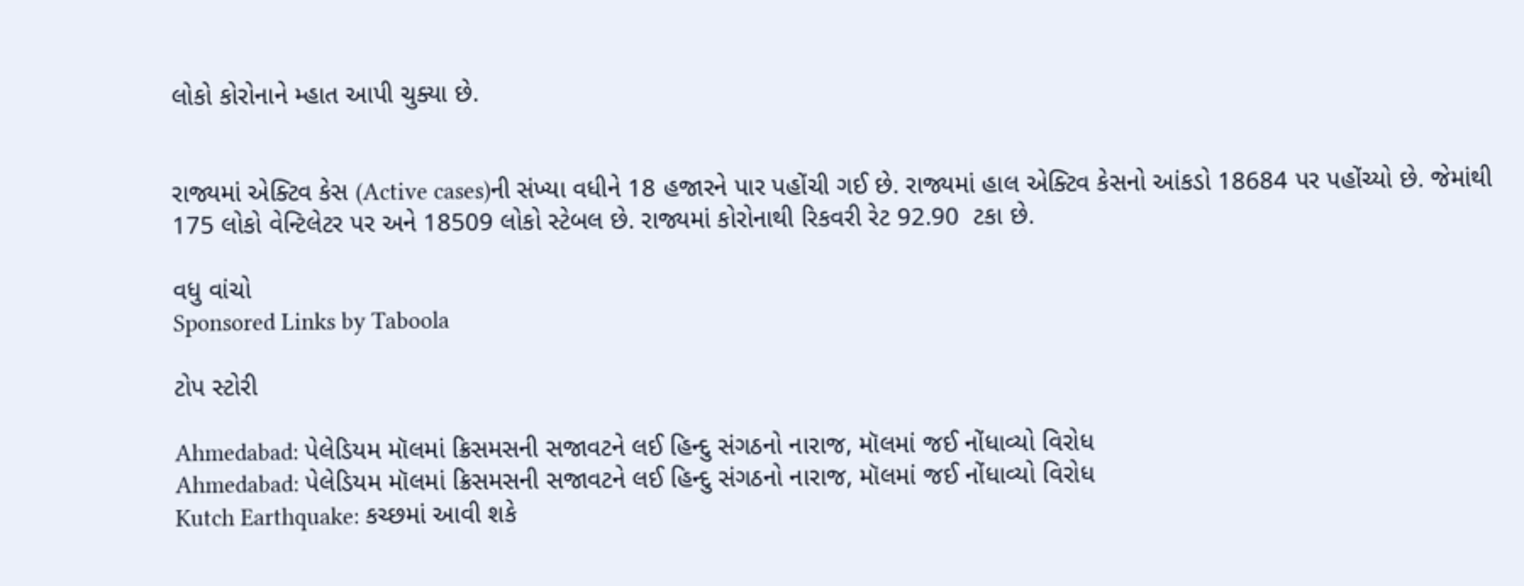લોકો કોરોનાને મ્હાત આપી ચુક્યા છે.


રાજ્યમાં એક્ટિવ કેસ (Active cases)ની સંખ્યા વધીને 18 હજારને પાર પહોંચી ગઈ છે. રાજ્યમાં હાલ એક્ટિવ કેસનો આંકડો 18684 પર પહોંચ્યો છે. જેમાંથી 175 લોકો વેન્ટિલેટર પર અને 18509 લોકો સ્ટેબલ છે. રાજ્યમાં કોરોનાથી રિકવરી રેટ 92.90  ટકા છે.

વધુ વાંચો
Sponsored Links by Taboola

ટોપ સ્ટોરી

Ahmedabad: પેલેડિયમ મૉલમાં ક્રિસમસની સજાવટને લઈ હિન્દુ સંગઠનો નારાજ, મૉલમાં જઈ નોંધાવ્યો વિરોધ
Ahmedabad: પેલેડિયમ મૉલમાં ક્રિસમસની સજાવટને લઈ હિન્દુ સંગઠનો નારાજ, મૉલમાં જઈ નોંધાવ્યો વિરોધ
Kutch Earthquake: કચ્છમાં આવી શકે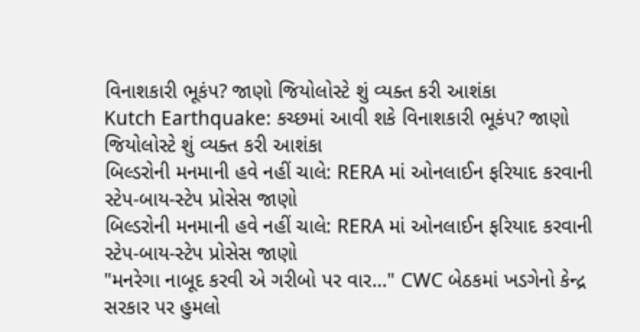વિનાશકારી ભૂકંપ? જાણો જિયોલોસ્ટે શું વ્યક્ત કરી આશંકા
Kutch Earthquake: કચ્છમાં આવી શકે વિનાશકારી ભૂકંપ? જાણો જિયોલોસ્ટે શું વ્યક્ત કરી આશંકા
બિલ્ડરોની મનમાની હવે નહીં ચાલે: RERA માં ઓનલાઈન ફરિયાદ કરવાની સ્ટેપ-બાય-સ્ટેપ પ્રોસેસ જાણો
બિલ્ડરોની મનમાની હવે નહીં ચાલે: RERA માં ઓનલાઈન ફરિયાદ કરવાની સ્ટેપ-બાય-સ્ટેપ પ્રોસેસ જાણો
"મનરેગા નાબૂદ કરવી એ ગરીબો પર વાર..." CWC બેઠકમાં ખડગેનો કેન્દ્ર સરકાર પર હુમલો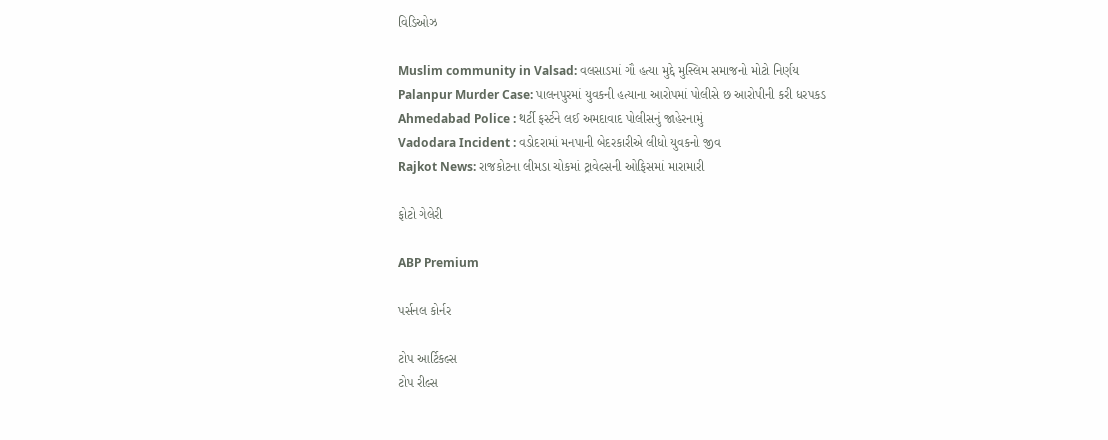વિડિઓઝ

Muslim community in Valsad: વલસાડમાં ગૌ હત્યા મુદ્દે મુસ્લિમ સમાજનો મોટો નિર્ણય
Palanpur Murder Case: પાલનપુરમાં યુવકની હત્યાના આરોપમાં પોલીસે છ આરોપીની કરી ધરપકડ
Ahmedabad Police : થર્ટી ફર્સ્ટને લઈ અમદાવાદ પોલીસનું જાહેરનામું
Vadodara Incident : વડોદરામાં મનપાની બેદરકારીએ લીધો યુવકનો જીવ
Rajkot News: રાજકોટના લીમડા ચોકમાં ટ્રાવેલ્સની ઓફિસમાં મારામારી

ફોટો ગેલેરી

ABP Premium

પર્સનલ કોર્નર

ટોપ આર્ટિકલ્સ
ટોપ રીલ્સ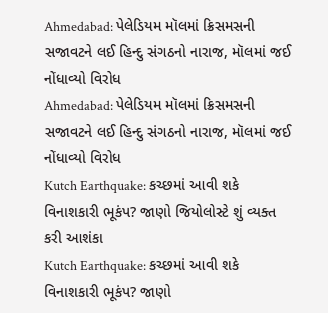Ahmedabad: પેલેડિયમ મૉલમાં ક્રિસમસની સજાવટને લઈ હિન્દુ સંગઠનો નારાજ, મૉલમાં જઈ નોંધાવ્યો વિરોધ
Ahmedabad: પેલેડિયમ મૉલમાં ક્રિસમસની સજાવટને લઈ હિન્દુ સંગઠનો નારાજ, મૉલમાં જઈ નોંધાવ્યો વિરોધ
Kutch Earthquake: કચ્છમાં આવી શકે વિનાશકારી ભૂકંપ? જાણો જિયોલોસ્ટે શું વ્યક્ત કરી આશંકા
Kutch Earthquake: કચ્છમાં આવી શકે વિનાશકારી ભૂકંપ? જાણો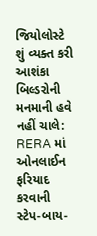જિયોલોસ્ટે શું વ્યક્ત કરી આશંકા
બિલ્ડરોની મનમાની હવે નહીં ચાલે: RERA માં ઓનલાઈન ફરિયાદ કરવાની સ્ટેપ-બાય-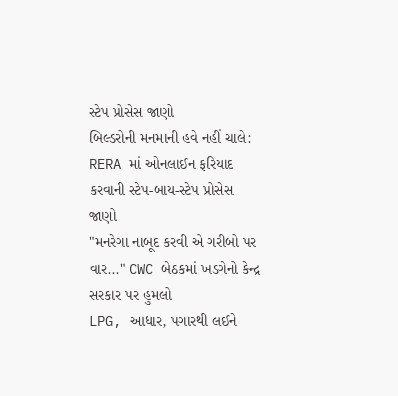સ્ટેપ પ્રોસેસ જાણો
બિલ્ડરોની મનમાની હવે નહીં ચાલે: RERA માં ઓનલાઈન ફરિયાદ કરવાની સ્ટેપ-બાય-સ્ટેપ પ્રોસેસ જાણો
"મનરેગા નાબૂદ કરવી એ ગરીબો પર વાર..." CWC બેઠકમાં ખડગેનો કેન્દ્ર સરકાર પર હુમલો
LPG, આધાર, પગારથી લઈને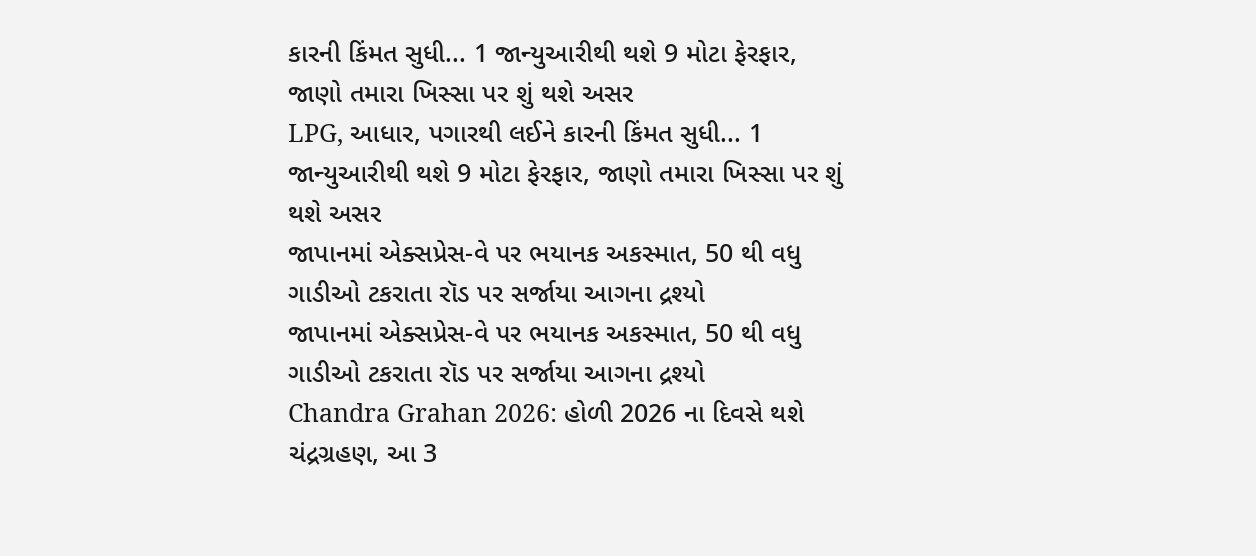કારની કિંમત સુધી... 1 જાન્યુઆરીથી થશે 9 મોટા ફેરફાર, જાણો તમારા ખિસ્સા પર શું થશે અસર
LPG, આધાર, પગારથી લઈને કારની કિંમત સુધી... 1 જાન્યુઆરીથી થશે 9 મોટા ફેરફાર, જાણો તમારા ખિસ્સા પર શું થશે અસર
જાપાનમાં એક્સપ્રેસ-વે પર ભયાનક અકસ્માત, 50 થી વધુ ગાડીઓ ટકરાતા રૉડ પર સર્જાયા આગના દ્રશ્યો
જાપાનમાં એક્સપ્રેસ-વે પર ભયાનક અકસ્માત, 50 થી વધુ ગાડીઓ ટકરાતા રૉડ પર સર્જાયા આગના દ્રશ્યો
Chandra Grahan 2026: હોળી 2026 ના દિવસે થશે ચંદ્રગ્રહણ, આ 3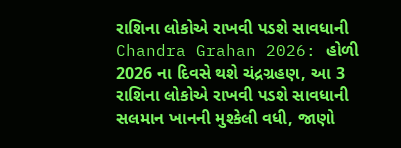રાશિના લોકોએ રાખવી પડશે સાવધાની
Chandra Grahan 2026: હોળી 2026 ના દિવસે થશે ચંદ્રગ્રહણ, આ 3 રાશિના લોકોએ રાખવી પડશે સાવધાની
સલમાન ખાનની મુશ્કેલી વધી, જાણો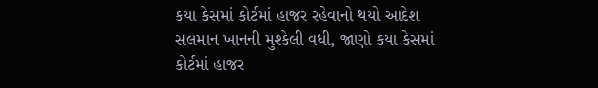કયા કેસમાં કોર્ટમાં હાજર રહેવાનો થયો આદેશ
સલમાન ખાનની મુશ્કેલી વધી, જાણો કયા કેસમાં કોર્ટમાં હાજર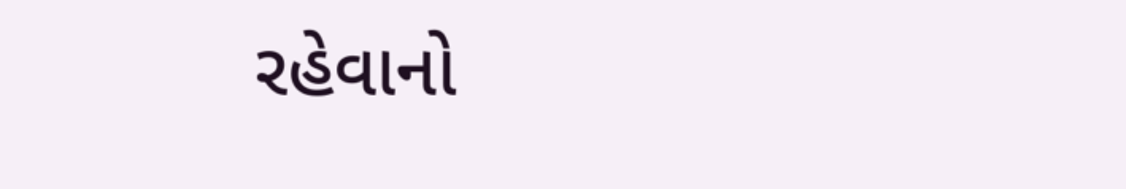રહેવાનો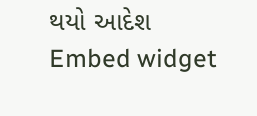થયો આદેશ
Embed widget